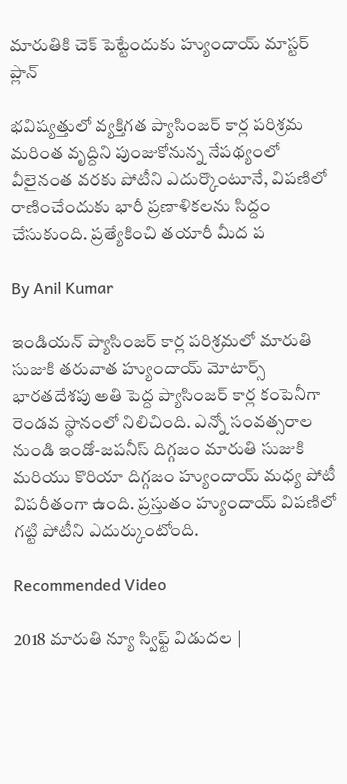మారుతికి చెక్ పెట్టేందుకు హ్యుందాయ్ మాస్టర్ ప్లాన్

భవిష్యత్తులో వ్యక్తిగత ప్యాసింజర్ కార్ల పరిశ్రమ మరింత వృద్దిని పుంజుకోనున్న నేపథ్యంలో వీలైనంత వరకు పోటీని ఎదుర్కొంటూనే, విపణిలో రాణించేందుకు భారీ ప్రణాళికలను సిద్దం చేసుకుంది. ప్రత్యేకించి తయారీ మీద ప

By Anil Kumar

ఇండియన్ ప్యాసింజర్ కార్ల పరిశ్రమలో మారుతి సుజుకి తరువాత హ్యుందాయ్ మోటార్స్ భారతదేశపు అతి పెద్ద ప్యాసింజర్ కార్ల కంపెనీగా రెండవ స్థానంలో నిలిచింది. ఎన్నో సంవత్సరాల నుండి ఇండో-జపనీస్ దిగ్గజం మారుతి సుజుకి మరియు కొరియా దిగ్గజం హ్యుందాయ్ మధ్య పోటీ విపరీతంగా ఉంది. ప్రస్తుతం హ్యుందాయ్ విపణిలో గట్టి పోటీని ఎదుర్కుంటోంది.

Recommended Video

2018 మారుతి న్యూ స్విఫ్ట్ విడుదల |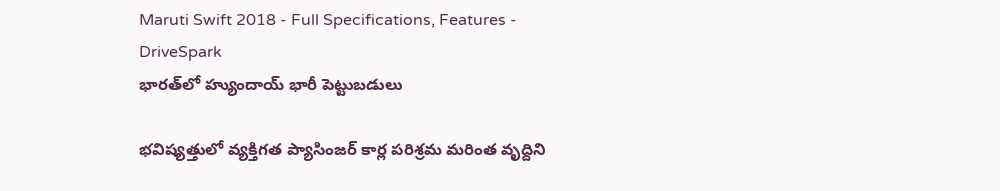Maruti Swift 2018 - Full Specifications, Features - DriveSpark
భారత్‌లో హ్యుందాయ్ భారీ పెట్టుబడులు

భవిష్యత్తులో వ్యక్తిగత ప్యాసింజర్ కార్ల పరిశ్రమ మరింత వృద్దిని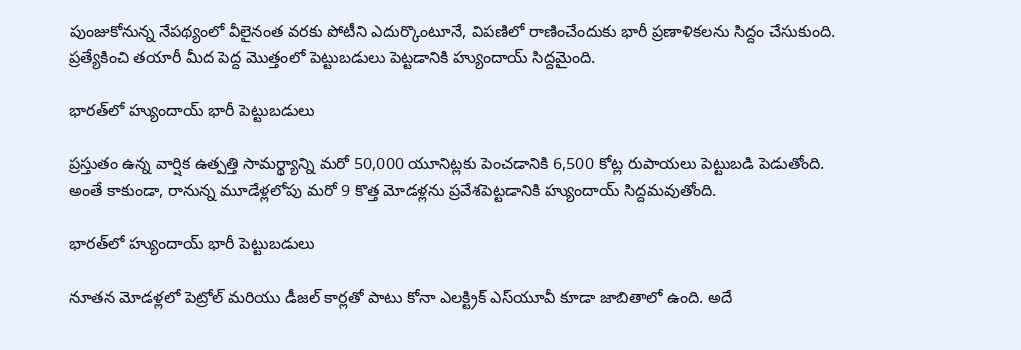పుంజుకోనున్న నేపథ్యంలో వీలైనంత వరకు పోటీని ఎదుర్కొంటూనే, విపణిలో రాణించేందుకు భారీ ప్రణాళికలను సిద్దం చేసుకుంది. ప్రత్యేకించి తయారీ మీద పెద్ద మొత్తంలో పెట్టుబడులు పెట్టడానికి హ్యుందాయ్ సిద్దమైంది.

భారత్‌లో హ్యుందాయ్ భారీ పెట్టుబడులు

ప్రస్తుతం ఉన్న వార్షిక ఉత్పత్తి సామర్థ్యాన్ని మరో 50,000 యూనిట్లకు పెంచడానికి 6,500 కోట్ల రుపాయలు పెట్టుబడి పెడుతోంది. అంతే కాకుండా, రానున్న మూడేళ్లలోపు మరో 9 కొత్త మోడళ్లను ప్రవేశపెట్టడానికి హ్యుందాయ్ సిద్దమవుతోంది.

భారత్‌లో హ్యుందాయ్ భారీ పెట్టుబడులు

నూతన మోడళ్లలో పెట్రోల్ మరియు డీజల్ కార్లతో పాటు కోనా ఎలక్ట్రిక్ ఎస్‌యూవీ కూడా జాబితాలో ఉంది. అదే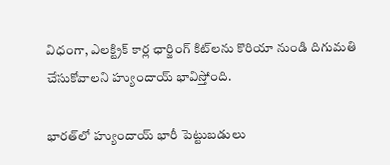విధంగా, ఎలక్ట్రిక్ కార్ల ఛార్జింగ్ కిట్‌లను కొరియా నుండి దిగుమతి చేసుకోవాలని హ్యుందాయ్ భావిస్తోంది.

భారత్‌లో హ్యుందాయ్ భారీ పెట్టుబడులు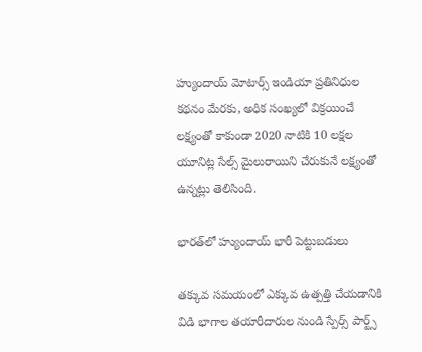హ్యుందాయ్ మోటార్స్ ఇండియా ప్రతినిధుల కథనం మేరకు, అధిక సంఖ్యలో విక్రయించే లక్ష్యంతో కాకుండా 2020 నాటికి 10 లక్షల యూనిట్ల సేల్స్ మైలురాయిని చేరుకునే లక్ష్యంతో ఉన్నట్లు తెలిసింది.

భారత్‌లో హ్యుందాయ్ భారీ పెట్టుబడులు

తక్కువ సమయంలో ఎక్కువ ఉత్పత్తి చేయడానికి విడి భాగాల తయారీదారుల నుండి స్పేర్స్ పార్ట్స్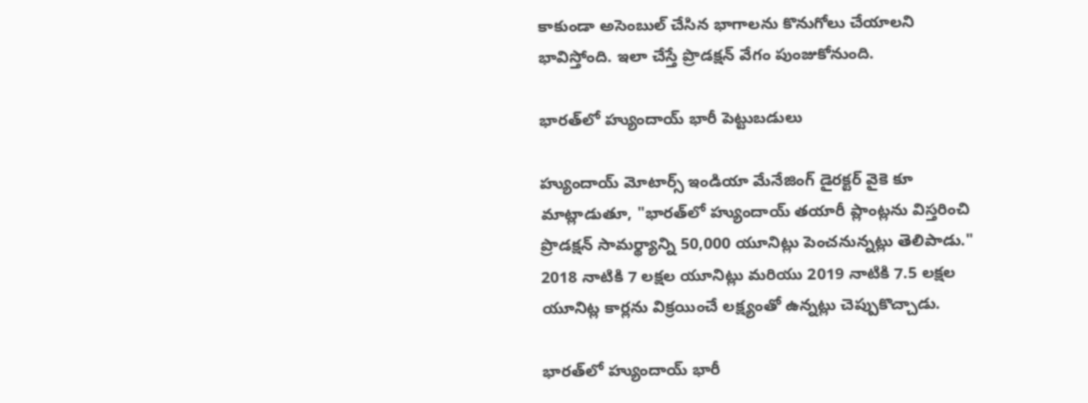కాకుండా అసెంబుల్ చేసిన భాగాలను కొనుగోలు చేయాలని భావిస్తోంది. ఇలా చేస్తే ప్రొడక్షన్ వేగం పుంజుకోనుంది.

భారత్‌లో హ్యుందాయ్ భారీ పెట్టుబడులు

హ్యుందాయ్ మోటార్స్ ఇండియా మేనేజింగ్ డైరక్టర్ వైకె కూ మాట్లాడుతూ, "భారత్‌లో హ్యుందాయ్ తయారీ ప్లాంట్లను విస్తరించి ప్రొడక్షన్ సామర్థ్యాన్ని 50,000 యూనిట్లు పెంచనున్నట్లు తెలిపాడు." 2018 నాటికి 7 లక్షల యూనిట్లు మరియు 2019 నాటికి 7.5 లక్షల యూనిట్ల కార్లను విక్రయించే లక్ష్యంతో ఉన్నట్లు చెప్పుకొచ్చాడు.

భారత్‌లో హ్యుందాయ్ భారీ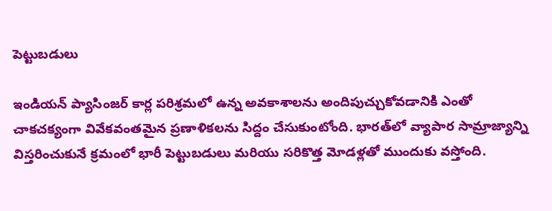పెట్టుబడులు

ఇండియన్ ప్యాసింజర్ కార్ల పరిశ్రమలో ఉన్న అవకాశాలను అందిపుచ్చుకోవడానికి ఎంతో చాకచక్యంగా వివేకవంతమైన ప్రణాళికలను సిద్దం చేసుకుంటోంది. భారత్‌లో వ్యాపార సామ్రాజ్యాన్ని విస్తరించుకునే క్రమంలో భారీ పెట్టుబడులు మరియు సరికొత్త మోడళ్లతో ముందుకు వస్తోంది.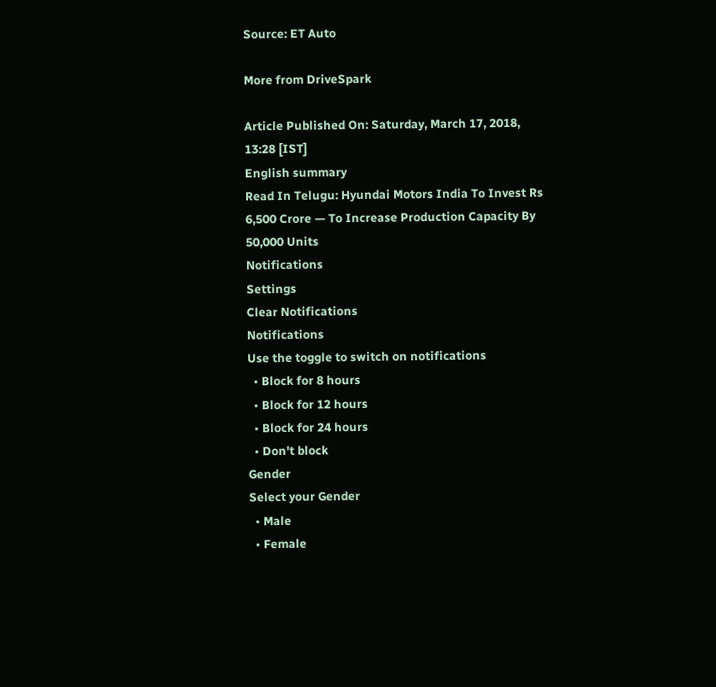Source: ET Auto

More from DriveSpark

Article Published On: Saturday, March 17, 2018, 13:28 [IST]
English summary
Read In Telugu: Hyundai Motors India To Invest Rs 6,500 Crore — To Increase Production Capacity By 50,000 Units
Notifications
Settings
Clear Notifications
Notifications
Use the toggle to switch on notifications
  • Block for 8 hours
  • Block for 12 hours
  • Block for 24 hours
  • Don't block
Gender
Select your Gender
  • Male
  • Female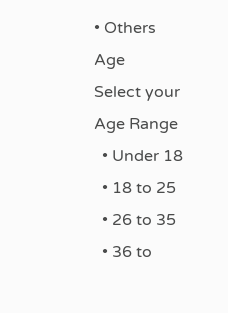• Others
Age
Select your Age Range
  • Under 18
  • 18 to 25
  • 26 to 35
  • 36 to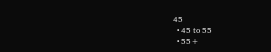45
  • 45 to 55
  • 55+